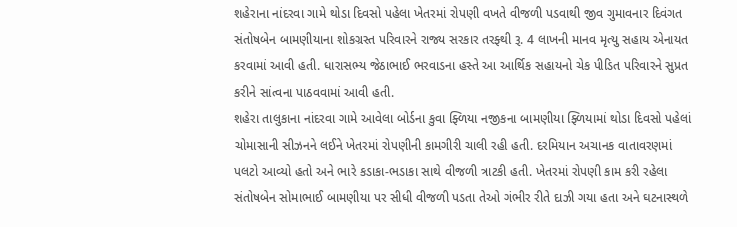શહેરાના નાંદરવા ગામે થોડા દિવસો પહેલા ખેતરમાં રોપણી વખતે વીજળી પડવાથી જીવ ગુમાવનાર દિવંગત સંતોષબેન બામણીયાના શોકગ્રસ્ત પરિવારને રાજ્ય સરકાર તરફ્થી રૂ. 4 લાખની માનવ મૃત્યુ સહાય એનાયત કરવામાં આવી હતી. ધારાસભ્ય જેઠાભાઈ ભરવાડના હસ્તે આ આર્થિક સહાયનો ચેક પીડિત પરિવારને સુપ્રત કરીને સાંત્વના પાઠવવામાં આવી હતી.
શહેરા તાલુકાના નાંદરવા ગામે આવેલા બોર્ડના કુવા ફ્ળિયા નજીકના બામણીયા ફ્ળિયામાં થોડા દિવસો પહેલાં ચોમાસાની સીઝનને લઈને ખેતરમાં રોપણીની કામગીરી ચાલી રહી હતી. દરમિયાન અચાનક વાતાવરણમાં પલટો આવ્યો હતો અને ભારે કડાકા-ભડાકા સાથે વીજળી ત્રાટકી હતી. ખેતરમાં રોપણી કામ કરી રહેલા સંતોષબેન સોમાભાઈ બામણીયા પર સીધી વીજળી પડતા તેઓ ગંભીર રીતે દાઝી ગયા હતા અને ઘટનાસ્થળે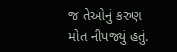જ તેઓનું કરુણ મોત નીપજ્યું હતું.